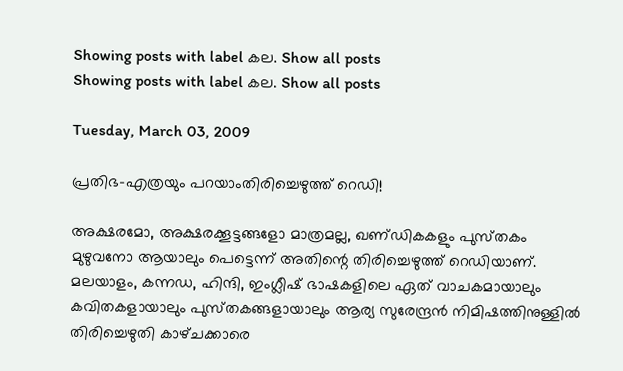Showing posts with label കല. Show all posts
Showing posts with label കല. Show all posts

Tuesday, March 03, 2009

പ്രതിഭ-എത്രയും പറയാംതിരിച്ചെഴുത്ത്‌ റെഡി!

അക്ഷരമോ, അക്ഷരക്കൂട്ടങ്ങളോ മാത്രമല്ല, ഖണ്‌ഡികകളും പുസ്‌തകം മുഴുവനോ ആയാലും പെട്ടെന്ന്‌ അതിന്റെ തിരിച്ചെഴുത്ത്‌ റെഡിയാണ്‌. മലയാളം, കന്നഡ, ഹിന്ദി, ഇംഗ്ലീഷ്‌ ഭാഷകളിലെ ഏത്‌ വാചകമായാലും കവിതകളായാലും പുസ്‌തകങ്ങളായാലും ആര്യ സുരേന്ദ്രന്‍ നിമിഷത്തിനുള്ളില്‍ തിരിച്ചെഴുതി കാഴ്‌ചക്കാരെ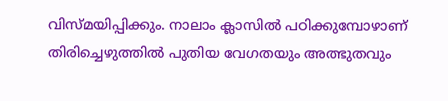വിസ്‌മയിപ്പിക്കും. നാലാം ക്ലാസില്‍ പഠിക്കുമ്പോഴാണ്‌ തിരിച്ചെഴുത്തില്‍ പുതിയ വേഗതയും അത്ഭുതവും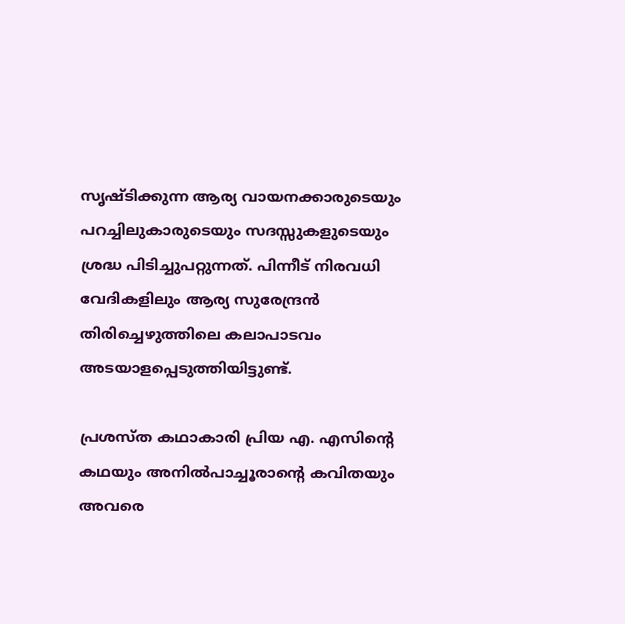സൃഷ്‌ടിക്കുന്ന ആര്യ വായനക്കാരുടെയും പറച്ചിലുകാരുടെയും സദസ്സുകളുടെയും ശ്രദ്ധ പിടിച്ചുപറ്റുന്നത്‌. പിന്നീട്‌ നിരവധി വേദികളിലും ആര്യ സുരേന്ദ്രന്‍ തിരിച്ചെഴുത്തിലെ കലാപാടവം അടയാളപ്പെടുത്തിയിട്ടുണ്ട്‌.

പ്രശസ്‌ത കഥാകാരി പ്രിയ എ. എസിന്റെ കഥയും അനില്‍പാച്ചൂരാന്റെ കവിതയും അവരെ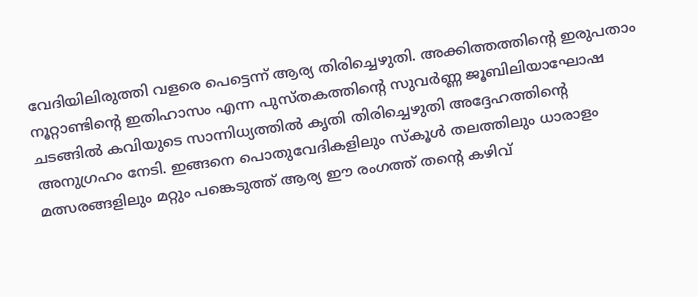വേദിയിലിരുത്തി വളരെ പെട്ടെന്ന്‌ ആര്യ തിരിച്ചെഴുതി. അക്കിത്തത്തിന്റെ ഇരുപതാം നൂറ്റാണ്ടിന്റെ ഇതിഹാസം എന്ന പുസ്‌തകത്തിന്റെ സുവര്‍ണ്ണ ജൂബിലിയാഘോഷ ചടങ്ങില്‍ കവിയുടെ സാന്നിധ്യത്തില്‍ കൃതി തിരിച്ചെഴുതി അദ്ദേഹത്തിന്റെ അനുഗ്രഹം നേടി. ഇങ്ങനെ പൊതുവേദികളിലും സ്‌കൂള്‍ തലത്തിലും ധാരാളം മത്സരങ്ങളിലും മറ്റും പങ്കെടുത്ത്‌ ആര്യ ഈ രംഗത്ത്‌ തന്റെ കഴിവ്‌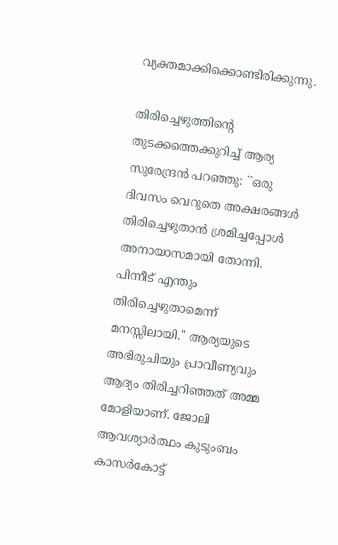വ്യക്തമാക്കിക്കൊണ്ടിരിക്കുന്നു.

തിരിച്ചെഴുത്തിന്റെ തുടക്കത്തെക്കുറിച്ച്‌ ആര്യ സുരേന്ദ്രന്‍ പറഞ്ഞു: ``ഒരു ദിവസം വെറുതെ അക്ഷരങ്ങള്‍ തിരിച്ചെഴുതാന്‍ ശ്രമിച്ചപ്പോള്‍ അനായാസമായി തോന്നി. പിന്നീട്‌ എന്തും തിരിച്ചെഴുതാമെന്ന്‌ മനസ്സിലായി.'' ആര്യയുടെ അഭിരുചിയും പ്രാവീണ്യവും ആദ്യം തിരിച്ചറിഞ്ഞത്‌ അമ്മ മോളിയാണ്‌. ജോലി ആവശ്യാര്‍ത്ഥം കുടുംബം കാസര്‍കോട്ട്‌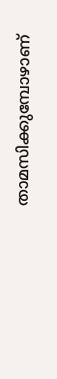താമസിക്കുമ്പോഴാണ്‌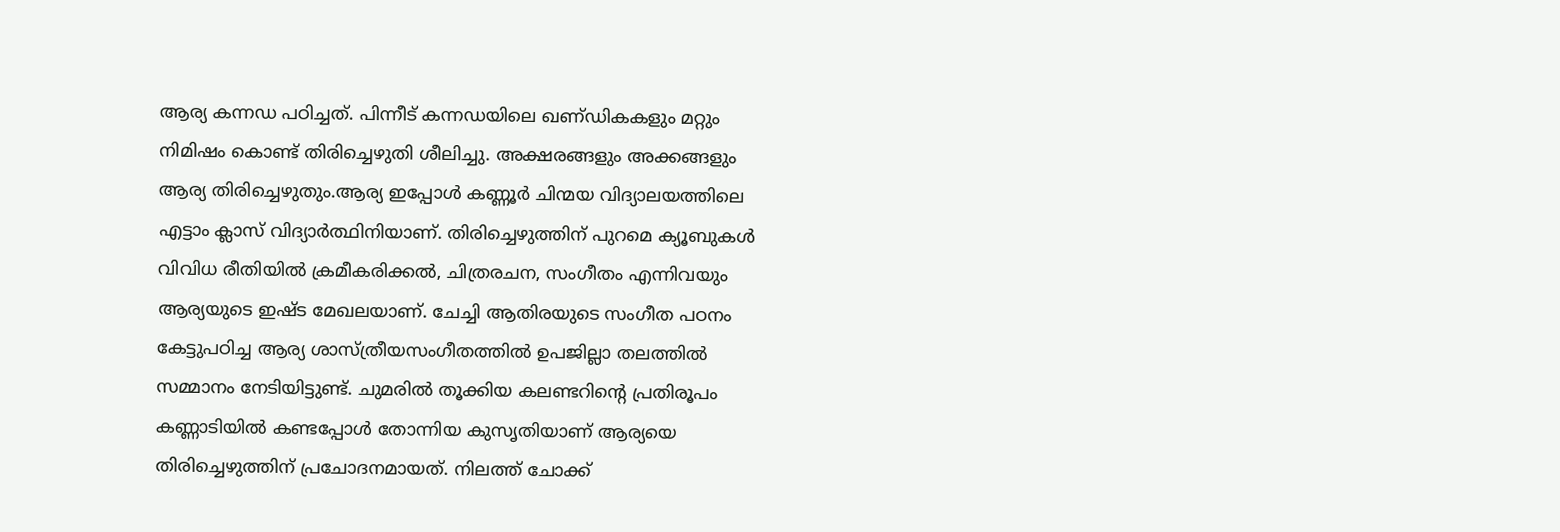ആര്യ കന്നഡ പഠിച്ചത്‌. പിന്നീട്‌ കന്നഡയിലെ ഖണ്‌ഡികകളും മറ്റും നിമിഷം കൊണ്ട്‌ തിരിച്ചെഴുതി ശീലിച്ചു. അക്ഷരങ്ങളും അക്കങ്ങളും ആര്യ തിരിച്ചെഴുതും.ആര്യ ഇപ്പോള്‍ കണ്ണൂര്‍ ചിന്മയ വിദ്യാലയത്തിലെ എട്ടാം ക്ലാസ്‌ വിദ്യാര്‍ത്ഥിനിയാണ്‌. തിരിച്ചെഴുത്തിന്‌ പുറമെ ക്യൂബുകള്‍ വിവിധ രീതിയില്‍ ക്രമീകരിക്കല്‍, ചിത്രരചന, സംഗീതം എന്നിവയും ആര്യയുടെ ഇഷ്‌ട മേഖലയാണ്‌. ചേച്ചി ആതിരയുടെ സംഗീത പഠനം കേട്ടുപഠിച്ച ആര്യ ശാസ്‌ത്രീയസംഗീതത്തില്‍ ഉപജില്ലാ തലത്തില്‍ സമ്മാനം നേടിയിട്ടുണ്ട്‌. ചുമരില്‍ തൂക്കിയ കലണ്ടറിന്റെ പ്രതിരൂപം കണ്ണാടിയില്‍ കണ്ടപ്പോള്‍ തോന്നിയ കുസൃതിയാണ്‌ ആര്യയെ തിരിച്ചെഴുത്തിന്‌ പ്രചോദനമായത്‌. നിലത്ത്‌ ചോക്ക്‌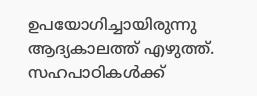ഉപയോഗിച്ചായിരുന്നു ആദ്യകാലത്ത്‌ എഴുത്ത്‌. സഹപാഠികള്‍ക്ക്‌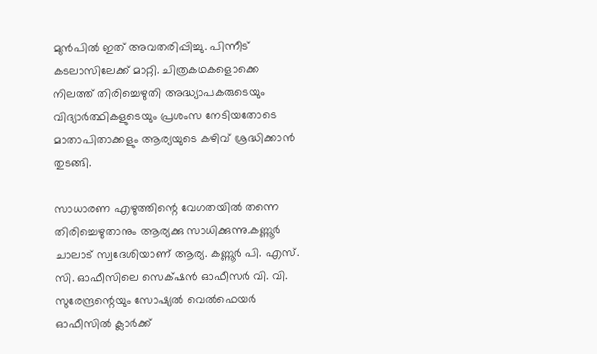മുന്‍പില്‍ ഇത്‌ അവതരിപ്പിച്ചു. പിന്നീട്‌ കടലാസിലേക്ക്‌ മാറ്റി. ചിത്രകഥകളൊക്കെ നിലത്ത്‌ തിരിച്ചെഴുതി അദ്ധ്യാപകരുടെയും വിദ്യാര്‍ത്ഥികളുടെയും പ്രശംസ നേടിയതോടെ മാതാപിതാക്കളും ആര്യയുടെ കഴിവ്‌ ശ്രദ്ധിക്കാന്‍ തുടങ്ങി.

സാധാരണ എഴുത്തിന്റെ വേഗതയില്‍ തന്നെ തിരിച്ചെഴുതാനും ആര്യക്കു സാധിക്കുന്നു.കണ്ണൂര്‍ ചാലാട്‌ സ്വദേശിയാണ്‌ ആര്യ. കണ്ണൂര്‍ പി. എസ്‌. സി. ഓഫീസിലെ സെക്‌ഷന്‍ ഓഫീസര്‍ വി. വി. സുരേന്ദ്രന്റെയും സോഷ്യല്‍ വെല്‍ഫെയര്‍ ഓഫീസില്‍ ക്ലാര്‍ക്ക്‌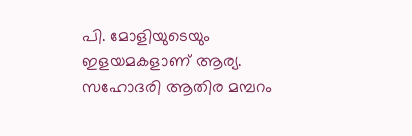പി. മോളിയുടെയും ഇളയമകളാണ്‌ ആര്യ. സഹോദരി ആതിര മമ്പറം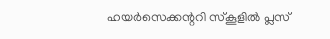ഹയര്‍സെക്കന്ററി സ്‌കൂളില്‍ പ്ലസ്‌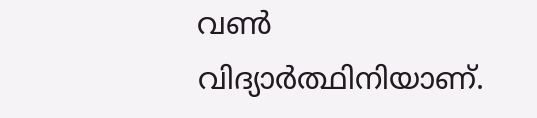വണ്‍ വിദ്യാര്‍ത്ഥിനിയാണ്‌.